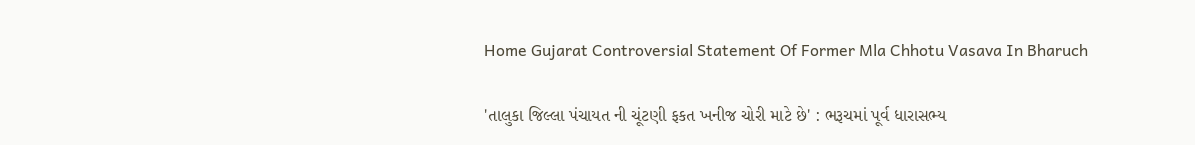Home Gujarat Controversial Statement Of Former Mla Chhotu Vasava In Bharuch

'તાલુકા જિલ્લા પંચાયત ની ચૂંટણી ફકત ખનીજ ચોરી માટે છે' : ભરૂચમાં પૂર્વ ધારાસભ્ય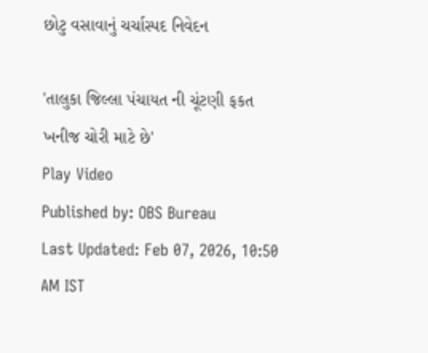છોટુ વસાવાનું ચર્ચાસ્પદ નિવેદન

'તાલુકા જિલ્લા પંચાયત ની ચૂંટણી ફકત ખનીજ ચોરી માટે છે'
Play Video
Published by: OBS Bureau
Last Updated: Feb 07, 2026, 10:50 AM IST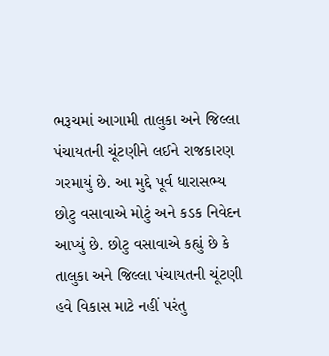ભરૂચમાં આગામી તાલુકા અને જિલ્લા પંચાયતની ચૂંટણીને લઈને રાજકારણ ગરમાયું છે. આ મુદ્દે પૂર્વ ધારાસભ્ય છોટુ વસાવાએ મોટું અને કડક નિવેદન આપ્યું છે. છોટુ વસાવાએ કહ્યું છે કે તાલુકા અને જિલ્લા પંચાયતની ચૂંટણી હવે વિકાસ માટે નહીં પરંતુ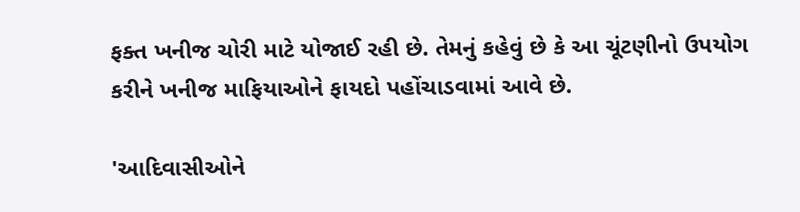ફક્ત ખનીજ ચોરી માટે યોજાઈ રહી છે. તેમનું કહેવું છે કે આ ચૂંટણીનો ઉપયોગ કરીને ખનીજ માફિયાઓને ફાયદો પહોંચાડવામાં આવે છે.

'આદિવાસીઓને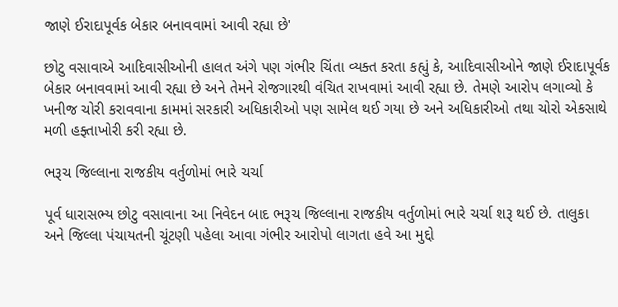જાણે ઈરાદાપૂર્વક બેકાર બનાવવામાં આવી રહ્યા છે'

છોટુ વસાવાએ આદિવાસીઓની હાલત અંગે પણ ગંભીર ચિંતા વ્યક્ત કરતા કહ્યું કે, આદિવાસીઓને જાણે ઈરાદાપૂર્વક બેકાર બનાવવામાં આવી રહ્યા છે અને તેમને રોજગારથી વંચિત રાખવામાં આવી રહ્યા છે. તેમણે આરોપ લગાવ્યો કે ખનીજ ચોરી કરાવવાના કામમાં સરકારી અધિકારીઓ પણ સામેલ થઈ ગયા છે અને અધિકારીઓ તથા ચોરો એકસાથે મળી હફ્તાખોરી કરી રહ્યા છે.

ભરૂચ જિલ્લાના રાજકીય વર્તુળોમાં ભારે ચર્ચા

પૂર્વ ધારાસભ્ય છોટુ વસાવાના આ નિવેદન બાદ ભરૂચ જિલ્લાના રાજકીય વર્તુળોમાં ભારે ચર્ચા શરૂ થઈ છે. તાલુકા અને જિલ્લા પંચાયતની ચૂંટણી પહેલા આવા ગંભીર આરોપો લાગતા હવે આ મુદ્દો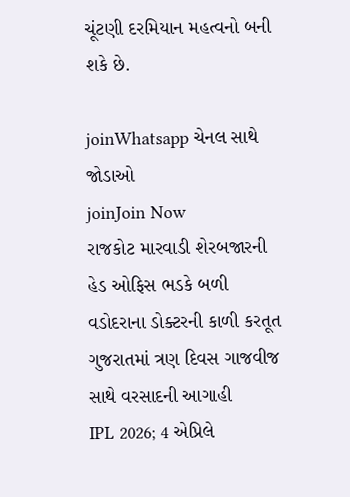ચૂંટણી દરમિયાન મહત્વનો બની શકે છે.

joinWhatsapp ચેનલ સાથે જોડાઓ
joinJoin Now
રાજકોટ મારવાડી શેરબજારની હેડ ઓફિસ ભડકે બળી
વડોદરાના ડોક્ટરની કાળી કરતૂત
ગુજરાતમાં ત્રણ દિવસ ગાજવીજ સાથે વરસાદની આગાહી
IPL 2026; 4 એપ્રિલે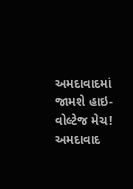અમદાવાદમાં જામશે હાઇ-વોલ્ટેજ મેચ!
અમદાવાદ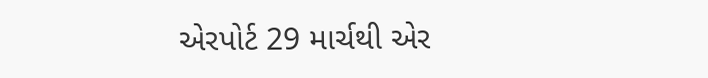એરપોર્ટ 29 માર્ચથી એર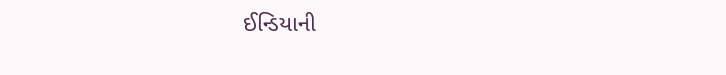ઈન્ડિયાની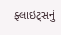ફ્લાઇટ્સનું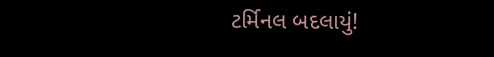ટર્મિનલ બદલાયું!